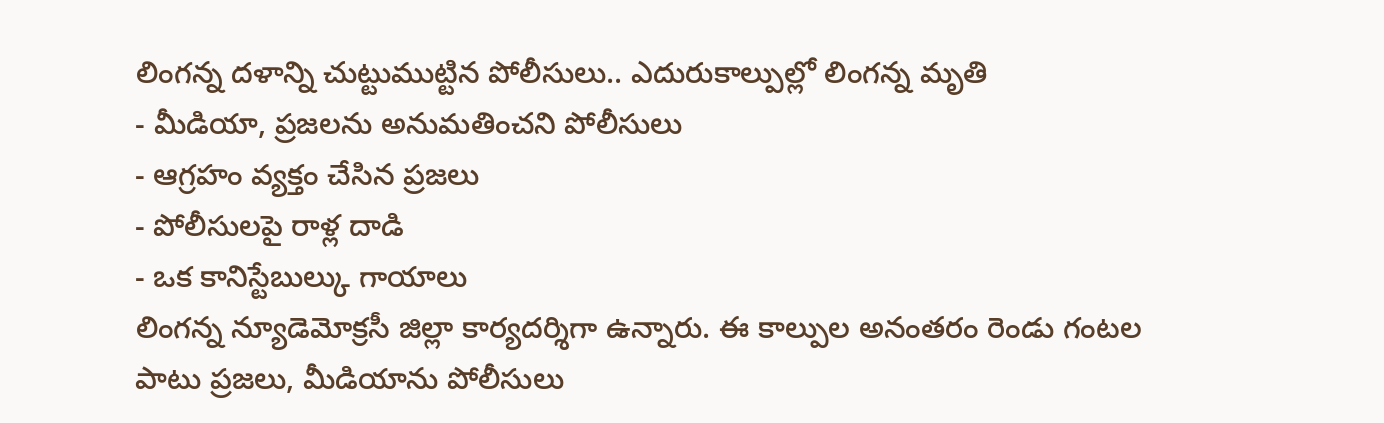లింగన్న దళాన్ని చుట్టుముట్టిన పోలీసులు.. ఎదురుకాల్పుల్లో లింగన్న మృతి
- మీడియా, ప్రజలను అనుమతించని పోలీసులు
- ఆగ్రహం వ్యక్తం చేసిన ప్రజలు
- పోలీసులపై రాళ్ల దాడి
- ఒక కానిస్టేబుల్కు గాయాలు
లింగన్న న్యూడెమోక్రసీ జిల్లా కార్యదర్శిగా ఉన్నారు. ఈ కాల్పుల అనంతరం రెండు గంటల పాటు ప్రజలు, మీడియాను పోలీసులు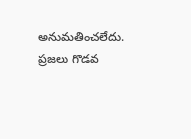అనుమతించలేదు. ప్రజలు గొడవ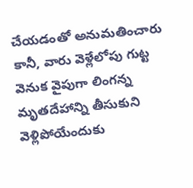చేయడంతో అనుమతించారు కానీ, వారు వెళ్లేలోపు గుట్ట వెనుక వైపుగా లింగన్న మృతదేహాన్ని తీసుకుని వెళ్లిపోయేందుకు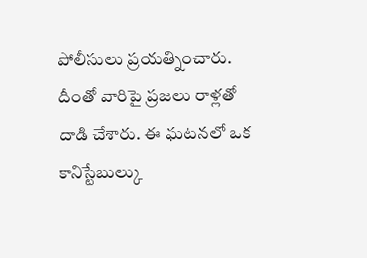పోలీసులు ప్రయత్నించారు. దీంతో వారిపై ప్రజలు రాళ్లతో దాడి చేశారు. ఈ ఘటనలో ఒక కానిస్టేబుల్కు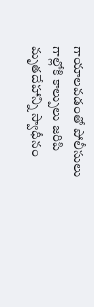గాయాలవడంతో పోలీసులు గాల్లోకి కాల్పులు జరిపి మృతదేహాన్ని స్వాధీనం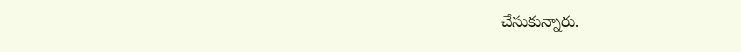చేసుకున్నారు.